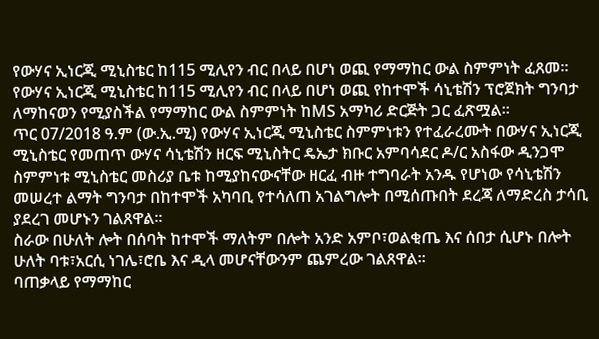የውሃና ኢነርጂ ሚኒስቴር ከ115 ሚሊየን ብር በላይ በሆነ ወጪ የማማከር ውል ስምምነት ፈጸመ።
የውሃና ኢነርጂ ሚኒስቴር ከ115 ሚሊየን ብር በላይ በሆነ ወጪ የከተሞች ሳኒቴሽን ፕሮጀክት ግንባታ ለማከናወን የሚያስችል የማማከር ውል ስምምነት ከMS አማካሪ ድርጅት ጋር ፈጽሟል።
ጥር 07/2018 ዓ.ም (ው.ኢ.ሚ) የውሃና ኢነርጂ ሚኒስቴር ስምምነቱን የተፈራረሙት በውሃና ኢነርጂ ሚኒስቴር የመጠጥ ውሃና ሳኒቴሽን ዘርፍ ሚኒስትር ዴኤታ ክቡር አምባሳደር ዶ/ር አስፋው ዲንጋሞ ስምምነቱ ሚኒስቴር መስሪያ ቤቱ ከሚያከናውናቸው ዘርፈ ብዙ ተግባራት አንዱ የሆነው የሳኒቴሽን መሠረተ ልማት ግንባታ በከተሞች አካባቢ የተሳለጠ አገልግሎት በሚሰጡበት ደረጃ ለማድረስ ታሳቢ ያደረገ መሆኑን ገልጸዋል።
ስራው በሁለት ሎት በሰባት ከተሞች ማለትም በሎት አንድ አምቦ፣ወልቂጤ እና ሰበታ ሲሆኑ በሎት ሁለት ባቱ፣አርሲ ነገሌ፣ሮቤ እና ዲላ መሆናቸውንም ጨምረው ገልጸዋል።
ባጠቃላይ የማማከር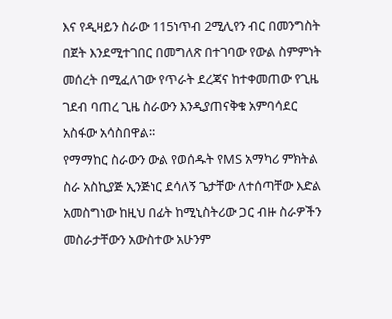እና የዲዛይን ስራው 115ነጥብ 2ሚሊየን ብር በመንግስት በጀት እንደሚተገበር በመግለጽ በተገባው የውል ስምምነት መሰረት በሚፈለገው የጥራት ደረጃና ከተቀመጠው የጊዜ ገደብ ባጠረ ጊዜ ስራውን እንዲያጠናቅቁ አምባሳደር አስፋው አሳስበዋል።
የማማከር ስራውን ውል የወሰዱት የMS አማካሪ ምክትል ስራ አስኪያጅ ኢንጅነር ደሳለኝ ጌታቸው ለተሰጣቸው እድል አመስግነው ከዚህ በፊት ከሚኒስትሪው ጋር ብዙ ስራዎችን መስራታቸውን አውስተው አሁንም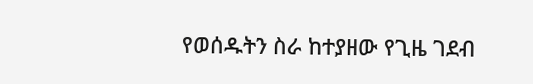የወሰዱትን ስራ ከተያዘው የጊዜ ገደብ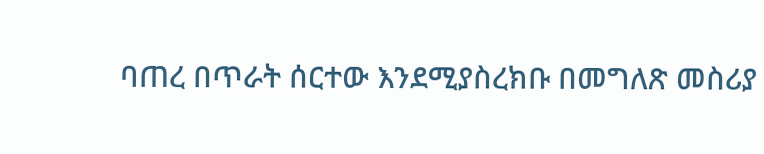ባጠረ በጥራት ሰርተው እንደሚያስረክቡ በመግለጽ መስሪያ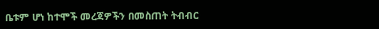ቤቱም ሆነ ከተሞች መረጃዎችን በመስጠት ትብብር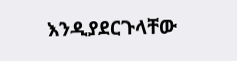እንዲያደርጉላቸው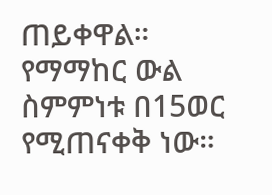ጠይቀዋል።
የማማከር ውል ስምምነቱ በ15ወር የሚጠናቀቅ ነው።